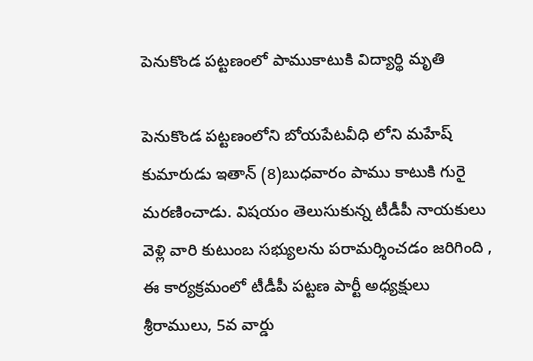పెనుకొండ పట్టణంలో పాముకాటుకి విద్యార్థి మృతి

పెనుకొండ పట్టణంలోని బోయపేటవీధి లోని మహేష్ కుమారుడు ఇతాన్ (8)బుధవారం పాము కాటుకి గురై మరణించాడు. విషయం తెలుసుకున్న టీడీపీ నాయకులు వెళ్లి వారి కుటుంబ సభ్యులను పరామర్శించడం జరిగింది , ఈ కార్యక్రమంలో టీడీపీ పట్టణ పార్టీ అధ్యక్షులు శ్రీరాములు, 5వ వార్డు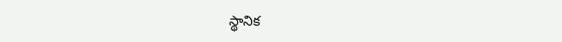స్థానిక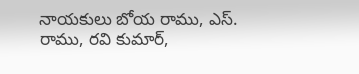నాయకులు బోయ రాము, ఎస్. రాము, రవి కుమార్,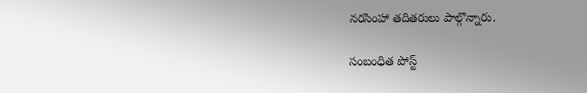నరసింహా తదితరులు పాల్గొన్నారు.

సంబంధిత పోస్ట్